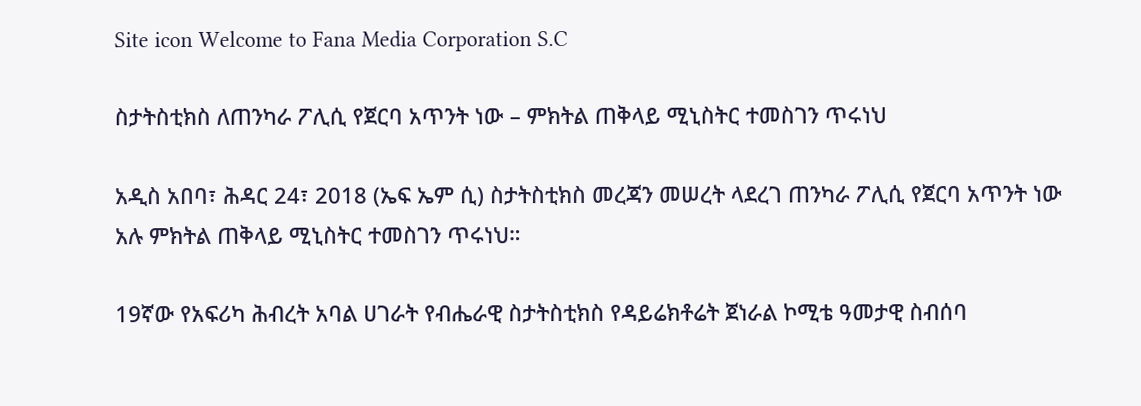Site icon Welcome to Fana Media Corporation S.C

ስታትስቲክስ ለጠንካራ ፖሊሲ የጀርባ አጥንት ነው – ምክትል ጠቅላይ ሚኒስትር ተመስገን ጥሩነህ

አዲስ አበባ፣ ሕዳር 24፣ 2018 (ኤፍ ኤም ሲ) ስታትስቲክስ መረጃን መሠረት ላደረገ ጠንካራ ፖሊሲ የጀርባ አጥንት ነው አሉ ምክትል ጠቅላይ ሚኒስትር ተመስገን ጥሩነህ።

19ኛው የአፍሪካ ሕብረት አባል ሀገራት የብሔራዊ ስታትስቲክስ የዳይሬክቶሬት ጀነራል ኮሚቴ ዓመታዊ ስብሰባ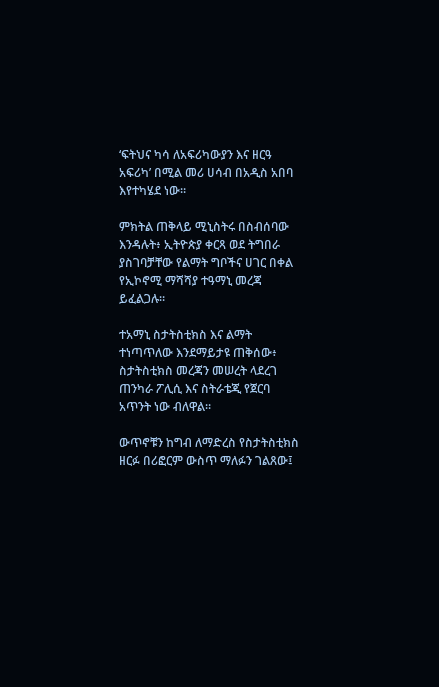‘ፍትህና ካሳ ለአፍሪካውያን እና ዘርዓ አፍሪካ’ በሚል መሪ ሀሳብ በአዲስ አበባ እየተካሄደ ነው።

ምክትል ጠቅላይ ሚኒስትሩ በስብሰባው እንዳሉት፥ ኢትዮጵያ ቀርጻ ወደ ትግበራ ያስገባቻቸው የልማት ግቦችና ሀገር በቀል የኢኮኖሚ ማሻሻያ ተዓማኒ መረጃ ይፈልጋሉ።

ተአማኒ ስታትስቲክስ እና ልማት ተነጣጥለው እንደማይታዩ ጠቅሰው፥ ስታትስቲክስ መረጃን መሠረት ላደረገ ጠንካራ ፖሊሲ እና ስትራቴጂ የጀርባ አጥንት ነው ብለዋል።

ውጥኖቹን ከግብ ለማድረስ የስታትስቲክስ ዘርፉ በሪፎርም ውስጥ ማለፉን ገልጸው፤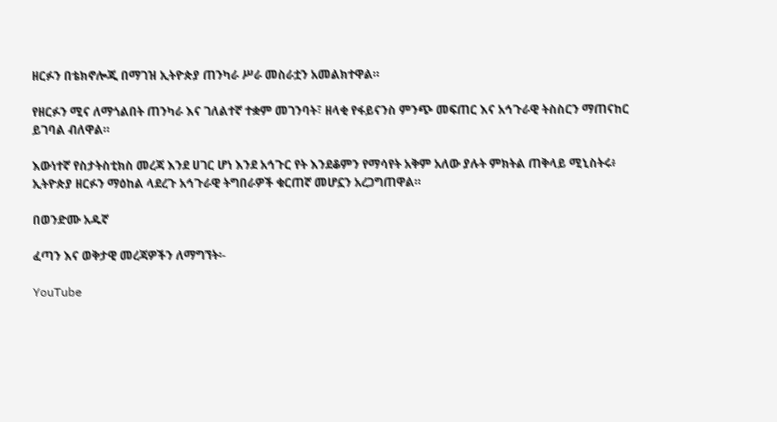ዘርፉን በቴክኖሎጂ በማገዝ ኢትዮጵያ ጠንካራ ሥራ መስራቷን አመልክተዋል።

የዘርፉን ሚና ለማጎልበት ጠንካራ እና ገለልተኛ ተቋም መገንባት፣ ዘላቂ የፋይናንስ ምንጭ መፍጠር እና አኅጉራዊ ትስስርን ማጠናከር ይገባል ብለዋል።

እውነተኛ የስታትስቲክስ መረጃ እንደ ሀገር ሆነ እንደ አኅጉር የት እንደቆምን የማሳየት አቅም አለው ያሉት ምክትል ጠቅላይ ሚኒስትሩ፥ ኢትዮጵያ ዘርፉን ማዕከል ላደረጉ አኅጉራዊ ትግበራዎች ቁርጠኛ መሆኗን አረጋግጠዋል።

በወንድሙ አዱኛ

ፈጣን እና ወቅታዊ መረጃዎችን ለማግኘት፡-

YouTube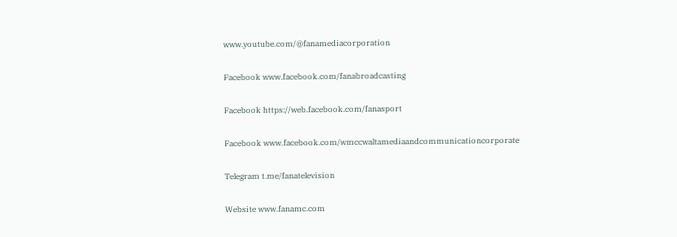www.youtube.com/@fanamediacorporation

Facebook www.facebook.com/fanabroadcasting

Facebook https://web.facebook.com/fanasport

Facebook www.facebook.com/wmccwaltamediaandcommunicationcorporate

Telegram t.me/fanatelevision

Website www.fanamc.com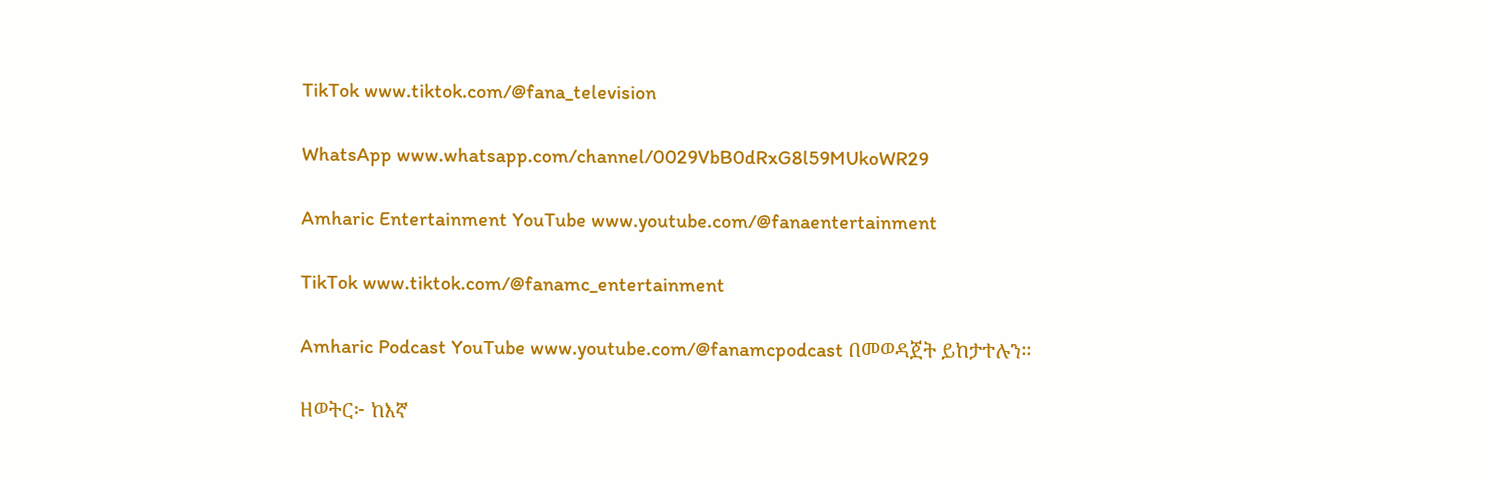TikTok www.tiktok.com/@fana_television

WhatsApp www.whatsapp.com/channel/0029VbB0dRxG8l59MUkoWR29

Amharic Entertainment YouTube www.youtube.com/@fanaentertainment

TikTok www.tiktok.com/@fanamc_entertainment

Amharic Podcast YouTube www.youtube.com/@fanamcpodcast በመወዳጀት ይከታተሉን፡፡

ዘወትር፦ ከእኛ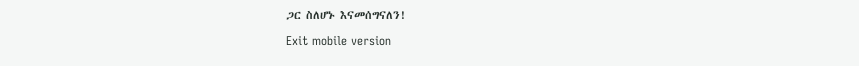ጋር ስለሆኑ እናመሰግናለን!

Exit mobile version